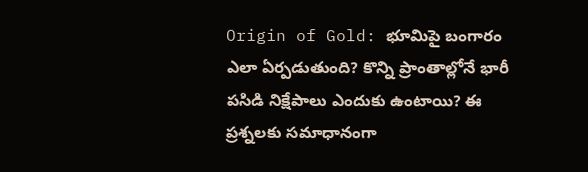Origin of Gold: భూమిపై బంగారం ఎలా ఏర్పడుతుంది? కొన్ని ప్రాంతాల్లోనే భారీ పసిడి నిక్షేపాలు ఎందుకు ఉంటాయి? ఈ ప్రశ్నలకు సమాధానంగా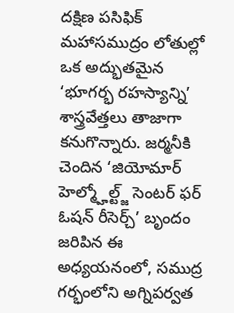దక్షిణ పసిఫిక్ మహాసముద్రం లోతుల్లో ఒక అద్భుతమైన ‘భూగర్భ రహస్యాన్ని’ శాస్త్రవేత్తలు తాజాగా కనుగొన్నారు. జర్మనీకి చెందిన ‘జియోమార్ హెల్మ్హోల్ట్జ్ సెంటర్ ఫర్ ఓషన్ రీసెర్చ్’ బృందం జరిపిన ఈ అధ్యయనంలో, సముద్ర గర్భంలోని అగ్నిపర్వత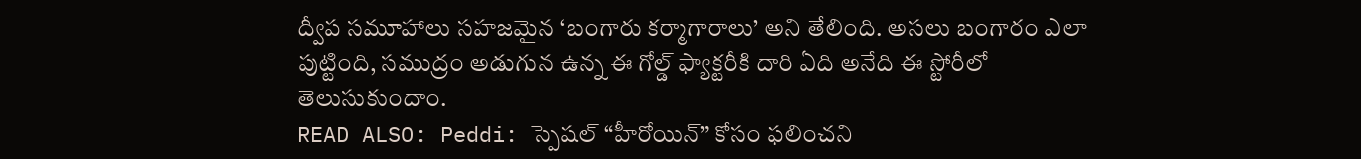ద్వీప సమూహాలు సహజమైన ‘బంగారు కర్మాగారాలు’ అని తేలింది. అసలు బంగారం ఎలా పుట్టింది, సముద్రం అడుగున ఉన్న ఈ గోల్డ్ ఫ్యాక్టరీకి దారి ఏది అనేది ఈ స్టోరీలో తెలుసుకుందాం.
READ ALSO: Peddi: స్పెషల్ “హీరోయిన్” కోసం ఫలించని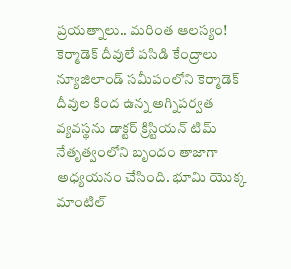ప్రయత్నాలు.. మరింత ఆలస్యం!
కెర్మాడెక్ దీవులే పసిడి కేంద్రాలు
న్యూజిలాండ్ సమీపంలోని కెర్మాడెక్ దీవుల కింద ఉన్న అగ్నిపర్వత వ్యవస్థను డాక్టర్ క్రిస్టియన్ టిమ్ నేతృత్వంలోని బృందం తాజాగా అధ్యయనం చేసింది. భూమి యొక్క మాంటిల్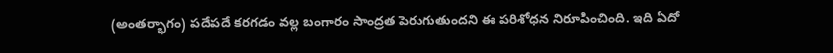(అంతర్భాగం) పదేపదే కరగడం వల్ల బంగారం సాంద్రత పెరుగుతుందని ఈ పరిశోధన నిరూపించింది. ఇది ఏదో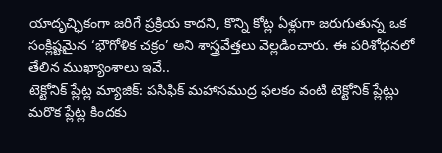యాదృచ్ఛికంగా జరిగే ప్రక్రియ కాదని, కొన్ని కోట్ల ఏళ్లుగా జరుగుతున్న ఒక సంక్లిష్టమైన ‘భౌగోళిక చక్రం’ అని శాస్త్రవేత్తలు వెల్లడించారు. ఈ పరిశోధనలో తేలిన ముఖ్యాంశాలు ఇవే..
టెక్టోనిక్ ప్లేట్ల మ్యాజిక్: పసిఫిక్ మహాసముద్ర ఫలకం వంటి టెక్టోనిక్ ప్లేట్లు మరొక ప్లేట్ల కిందకు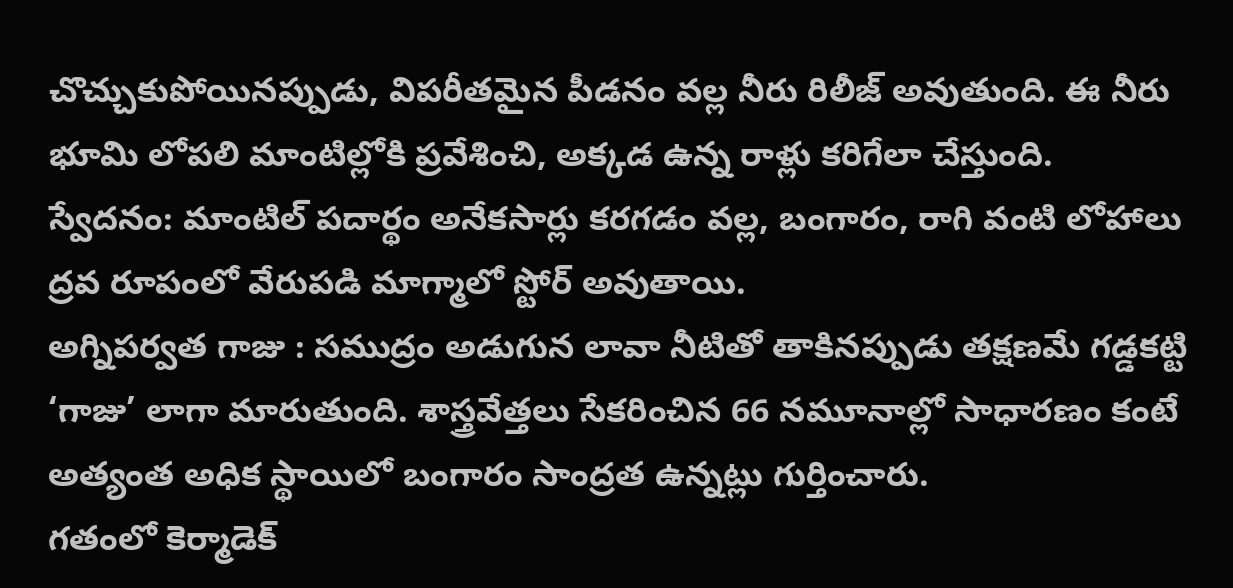చొచ్చుకుపోయినప్పుడు, విపరీతమైన పీడనం వల్ల నీరు రిలీజ్ అవుతుంది. ఈ నీరు భూమి లోపలి మాంటిల్లోకి ప్రవేశించి, అక్కడ ఉన్న రాళ్లు కరిగేలా చేస్తుంది.
స్వేదనం: మాంటిల్ పదార్థం అనేకసార్లు కరగడం వల్ల, బంగారం, రాగి వంటి లోహాలు ద్రవ రూపంలో వేరుపడి మాగ్మాలో స్టోర్ అవుతాయి.
అగ్నిపర్వత గాజు : సముద్రం అడుగున లావా నీటితో తాకినప్పుడు తక్షణమే గడ్డకట్టి ‘గాజు’ లాగా మారుతుంది. శాస్త్రవేత్తలు సేకరించిన 66 నమూనాల్లో సాధారణం కంటే అత్యంత అధిక స్థాయిలో బంగారం సాంద్రత ఉన్నట్లు గుర్తించారు.
గతంలో కెర్మాడెక్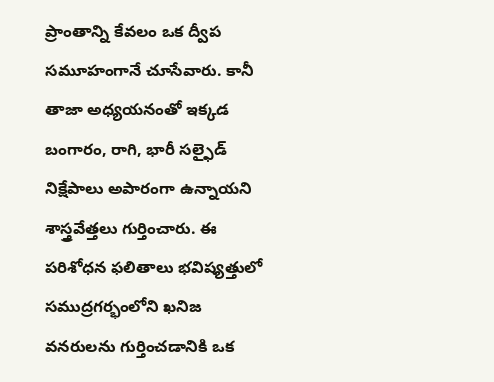ప్రాంతాన్ని కేవలం ఒక ద్వీప సమూహంగానే చూసేవారు. కానీ తాజా అధ్యయనంతో ఇక్కడ బంగారం, రాగి, భారీ సల్ఫైడ్ నిక్షేపాలు అపారంగా ఉన్నాయని శాస్త్రవేత్తలు గుర్తించారు. ఈ పరిశోధన ఫలితాలు భవిష్యత్తులో సముద్రగర్భంలోని ఖనిజ వనరులను గుర్తించడానికి ఒక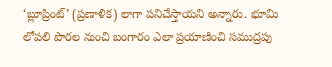‘బ్లూప్రింట్’ (ప్రణాళిక) లాగా పనిచేస్తాయని అన్నారు. భూమి లోపలి పొరల నుంచి బంగారం ఎలా ప్రయాణించి సముద్రపు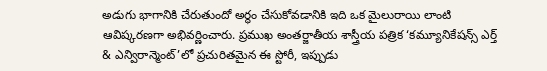అడుగు భాగానికి చేరుతుందో అర్థం చేసుకోవడానికి ఇది ఒక మైలురాయి లాంటి ఆవిష్కరణగా అభివర్ణించారు. ప్రముఖ అంతర్జాతీయ శాస్త్రీయ పత్రిక ‘కమ్యూనికేషన్స్ ఎర్త్ & ఎన్విరాన్మెంట్’లో ప్రచురితమైన ఈ స్టోరీ, ఇప్పుడు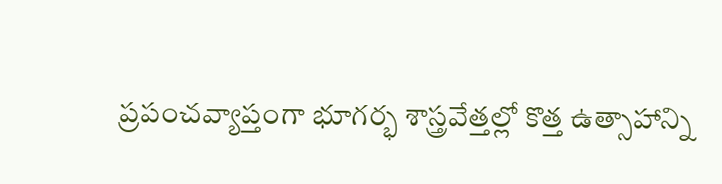ప్రపంచవ్యాప్తంగా భూగర్భ శాస్త్రవేత్తల్లో కొత్త ఉత్సాహాన్ని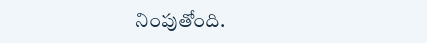నింపుతోంది.